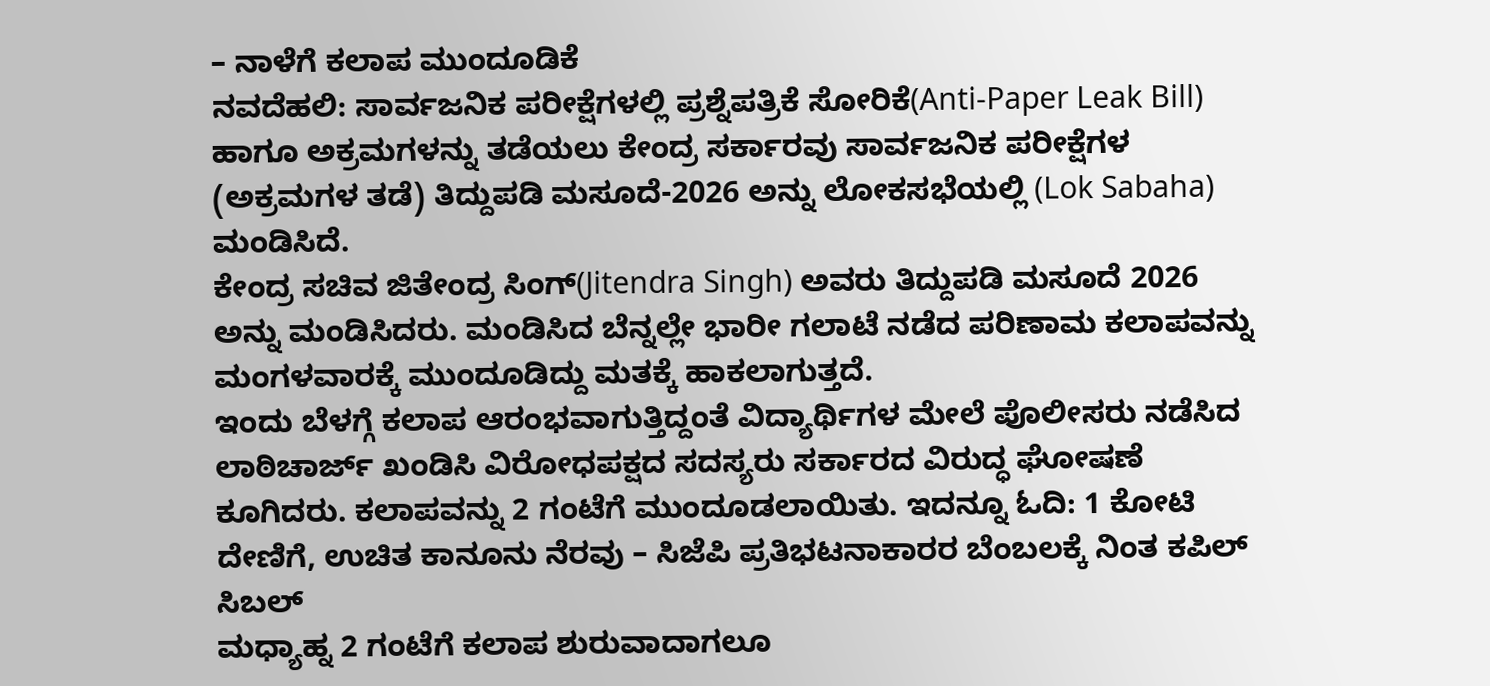– ನಾಳೆಗೆ ಕಲಾಪ ಮುಂದೂಡಿಕೆ
ನವದೆಹಲಿ: ಸಾರ್ವಜನಿಕ ಪರೀಕ್ಷೆಗಳಲ್ಲಿ ಪ್ರಶ್ನೆಪತ್ರಿಕೆ ಸೋರಿಕೆ(Anti-Paper Leak Bill) ಹಾಗೂ ಅಕ್ರಮಗಳನ್ನು ತಡೆಯಲು ಕೇಂದ್ರ ಸರ್ಕಾರವು ಸಾರ್ವಜನಿಕ ಪರೀಕ್ಷೆಗಳ (ಅಕ್ರಮಗಳ ತಡೆ) ತಿದ್ದುಪಡಿ ಮಸೂದೆ-2026 ಅನ್ನು ಲೋಕಸಭೆಯಲ್ಲಿ (Lok Sabaha) ಮಂಡಿಸಿದೆ.
ಕೇಂದ್ರ ಸಚಿವ ಜಿತೇಂದ್ರ ಸಿಂಗ್(Jitendra Singh) ಅವರು ತಿದ್ದುಪಡಿ ಮಸೂದೆ 2026 ಅನ್ನು ಮಂಡಿಸಿದರು. ಮಂಡಿಸಿದ ಬೆನ್ನಲ್ಲೇ ಭಾರೀ ಗಲಾಟೆ ನಡೆದ ಪರಿಣಾಮ ಕಲಾಪವನ್ನು ಮಂಗಳವಾರಕ್ಕೆ ಮುಂದೂಡಿದ್ದು ಮತಕ್ಕೆ ಹಾಕಲಾಗುತ್ತದೆ.
ಇಂದು ಬೆಳಗ್ಗೆ ಕಲಾಪ ಆರಂಭವಾಗುತ್ತಿದ್ದಂತೆ ವಿದ್ಯಾರ್ಥಿಗಳ ಮೇಲೆ ಪೊಲೀಸರು ನಡೆಸಿದ ಲಾಠಿಚಾರ್ಜ್ ಖಂಡಿಸಿ ವಿರೋಧಪಕ್ಷದ ಸದಸ್ಯರು ಸರ್ಕಾರದ ವಿರುದ್ಧ ಘೋಷಣೆ ಕೂಗಿದರು. ಕಲಾಪವನ್ನು 2 ಗಂಟೆಗೆ ಮುಂದೂಡಲಾಯಿತು. ಇದನ್ನೂ ಓದಿ: 1 ಕೋಟಿ ದೇಣಿಗೆ, ಉಚಿತ ಕಾನೂನು ನೆರವು – ಸಿಜೆಪಿ ಪ್ರತಿಭಟನಾಕಾರರ ಬೆಂಬಲಕ್ಕೆ ನಿಂತ ಕಪಿಲ್ ಸಿಬಲ್
ಮಧ್ಯಾಹ್ನ 2 ಗಂಟೆಗೆ ಕಲಾಪ ಶುರುವಾದಾಗಲೂ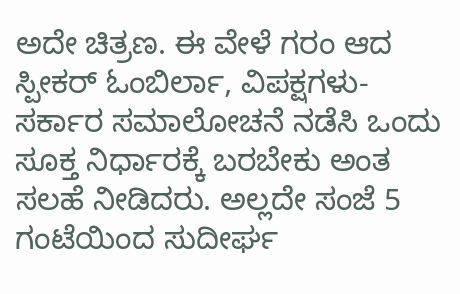ಅದೇ ಚಿತ್ರಣ. ಈ ವೇಳೆ ಗರಂ ಆದ ಸ್ಪೀಕರ್ ಓಂಬಿರ್ಲಾ, ವಿಪಕ್ಷಗಳು-ಸರ್ಕಾರ ಸಮಾಲೋಚನೆ ನಡೆಸಿ ಒಂದು ಸೂಕ್ತ ನಿರ್ಧಾರಕ್ಕೆ ಬರಬೇಕು ಅಂತ ಸಲಹೆ ನೀಡಿದರು. ಅಲ್ಲದೇ ಸಂಜೆ 5 ಗಂಟೆಯಿಂದ ಸುದೀರ್ಘ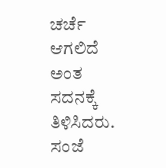ಚರ್ಚೆ ಆಗಲಿದೆ ಅಂತ ಸದನಕ್ಕೆ ತಿಳಿಸಿದರು. ಸಂಜೆ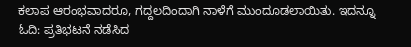ಕಲಾಪ ಆರಂಭವಾದರೂ, ಗದ್ದಲದಿಂದಾಗಿ ನಾಳೆಗೆ ಮುಂದೂಡಲಾಯಿತು. ಇದನ್ನೂ ಓದಿ: ಪ್ರತಿಭಟನೆ ನಡೆಸಿದ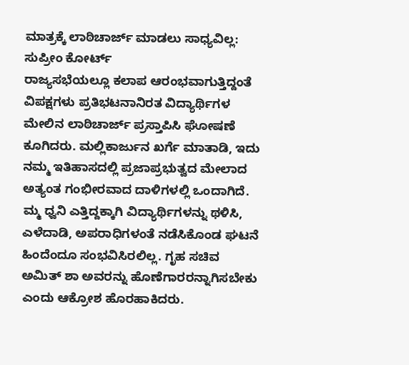ಮಾತ್ರಕ್ಕೆ ಲಾಠಿಚಾರ್ಜ್ ಮಾಡಲು ಸಾಧ್ಯವಿಲ್ಲ: ಸುಪ್ರೀಂ ಕೋರ್ಟ್
ರಾಜ್ಯಸಭೆಯಲ್ಲೂ ಕಲಾಪ ಆರಂಭವಾಗುತ್ತಿದ್ದಂತೆ ವಿಪಕ್ಷಗಳು ಪ್ರತಿಭಟನಾನಿರತ ವಿದ್ಯಾರ್ಥಿಗಳ ಮೇಲಿನ ಲಾಠಿಚಾರ್ಜ್ ಪ್ರಸ್ತಾಪಿಸಿ ಘೋಷಣೆ ಕೂಗಿದರು. ಮಲ್ಲಿಕಾರ್ಜುನ ಖರ್ಗೆ ಮಾತಾಡಿ, ಇದು ನಮ್ಮ ಇತಿಹಾಸದಲ್ಲಿ ಪ್ರಜಾಪ್ರಭುತ್ವದ ಮೇಲಾದ ಅತ್ಯಂತ ಗಂಭೀರವಾದ ದಾಳಿಗಳಲ್ಲಿ ಒಂದಾಗಿದೆ. ಮ್ಮ ಧ್ವನಿ ಎತ್ತಿದ್ದಕ್ಕಾಗಿ ವಿದ್ಯಾರ್ಥಿಗಳನ್ನು ಥಳಿಸಿ, ಎಳೆದಾಡಿ, ಅಪರಾಧಿಗಳಂತೆ ನಡೆಸಿಕೊಂಡ ಘಟನೆ ಹಿಂದೆಂದೂ ಸಂಭವಿಸಿರಲಿಲ್ಲ. ಗೃಹ ಸಚಿವ ಅಮಿತ್ ಶಾ ಅವರನ್ನು ಹೊಣೆಗಾರರನ್ನಾಗಿಸಬೇಕು ಎಂದು ಆಕ್ರೋಶ ಹೊರಹಾಕಿದರು.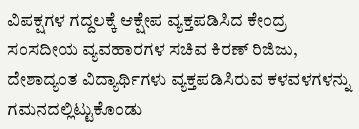ವಿಪಕ್ಷಗಳ ಗದ್ದಲಕ್ಕೆ ಆಕ್ಷೇಪ ವ್ಯಕ್ತಪಡಿಸಿದ ಕೇಂದ್ರ ಸಂಸದೀಯ ವ್ಯವಹಾರಗಳ ಸಚಿವ ಕಿರಣ್ ರಿಜಿಜು, ದೇಶಾದ್ಯಂತ ವಿದ್ಯಾರ್ಥಿಗಳು ವ್ಯಕ್ತಪಡಿಸಿರುವ ಕಳವಳಗಳನ್ನು ಗಮನದಲ್ಲಿಟ್ಟುಕೊಂಡು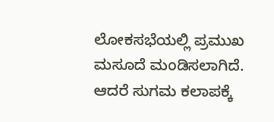ಲೋಕಸಭೆಯಲ್ಲಿ ಪ್ರಮುಖ ಮಸೂದೆ ಮಂಡಿಸಲಾಗಿದೆ. ಆದರೆ ಸುಗಮ ಕಲಾಪಕ್ಕೆ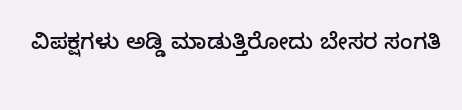ವಿಪಕ್ಷಗಳು ಅಡ್ಡಿ ಮಾಡುತ್ತಿರೋದು ಬೇಸರ ಸಂಗತಿ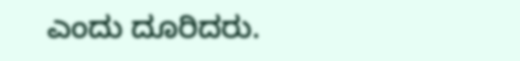ಎಂದು ದೂರಿದರು.